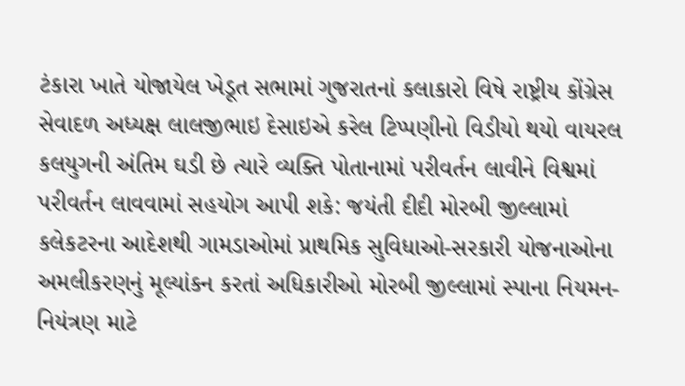ટંકારા ખાતે યોજાયેલ ખેડૂત સભામાં ગુજરાતનાં કલાકારો વિષે રાષ્ટ્રીય કોંગ્રેસ સેવાદળ અધ્યક્ષ લાલજીભાઇ દેસાઇએ કરેલ ટિપ્પણીનો વિડીયો થયો વાયરલ કલયુગની અંતિમ ઘડી છે ત્યારે વ્યક્તિ પોતાનામાં પરીવર્તન લાવીને વિશ્વમાં પરીવર્તન લાવવામાં સહયોગ આપી શકે: જયંતી દીદી મોરબી જીલ્લામાં કલેકટરના આદેશથી ગામડાઓમાં પ્રાથમિક સુવિધાઓ-સરકારી યોજનાઓના અમલીકરણનું મૂલ્યાંકન કરતાં અધિકારીઓ મોરબી જીલ્લામાં સ્પાના નિયમન-નિયંત્રણ માટે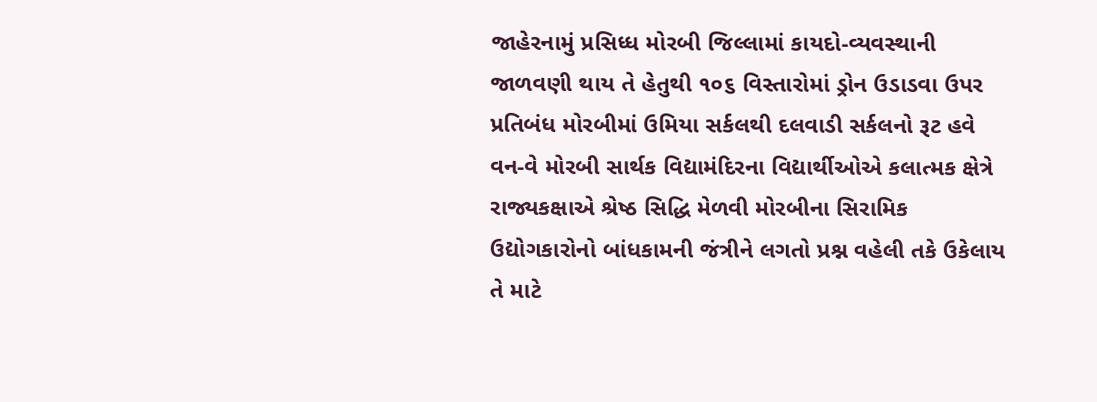જાહેરનામું પ્રસિધ્ધ મોરબી જિલ્લામાં કાયદો-વ્યવસ્થાની જાળવણી થાય તે હેતુથી ૧૦૬ વિસ્તારોમાં ડ્રોન ઉડાડવા ઉપર પ્રતિબંધ મોરબીમાં ઉમિયા સર્કલથી દલવાડી સર્કલનો રૂટ હવે વન-વે મોરબી સાર્થક વિદ્યામંદિરના વિદ્યાર્થીઓએ કલાત્મક ક્ષેત્રે રાજ્યકક્ષાએ શ્રેષ્ઠ સિદ્ધિ મેળવી મોરબીના સિરામિક ઉદ્યોગકારોનો બાંધકામની જંત્રીને લગતો પ્રશ્ન વહેલી તકે ઉકેલાય તે માટે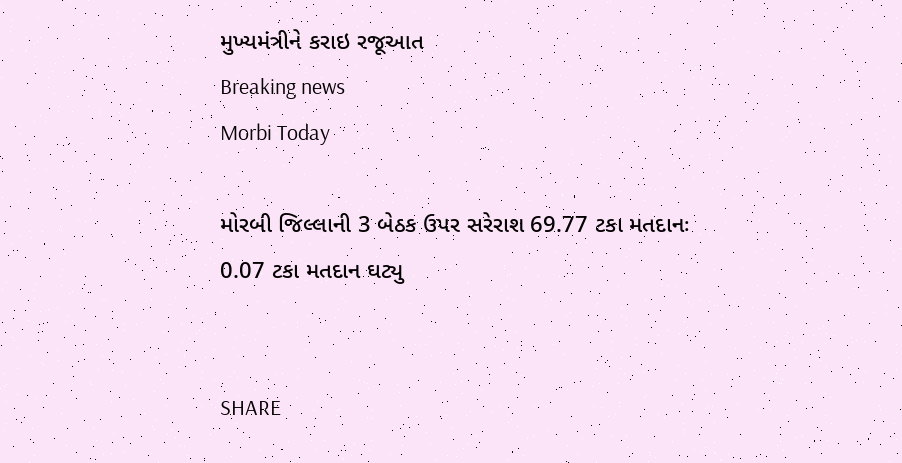મુખ્યમંત્રીને કરાઇ રજૂઆત
Breaking news
Morbi Today

મોરબી જિલ્લાની 3 બેઠક ઉપર સરેરાશ 69.77 ટકા મતદાનઃ 0.07 ટકા મતદાન ઘટ્યુ


SHARE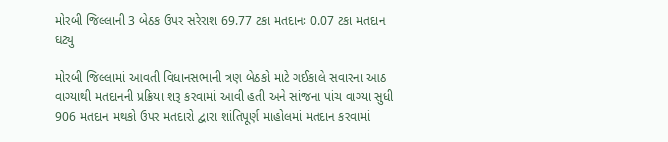મોરબી જિલ્લાની 3 બેઠક ઉપર સરેરાશ 69.77 ટકા મતદાનઃ 0.07 ટકા મતદાન ઘટ્યુ

મોરબી જિલ્લામાં આવતી વિધાનસભાની ત્રણ બેઠકો માટે ગઈકાલે સવારના આઠ વાગ્યાથી મતદાનની પ્રક્રિયા શરૂ કરવામાં આવી હતી અને સાંજના પાંચ વાગ્યા સુધી 906 મતદાન મથકો ઉપર મતદારો દ્વારા શાંતિપૂર્ણ માહોલમાં મતદાન કરવામાં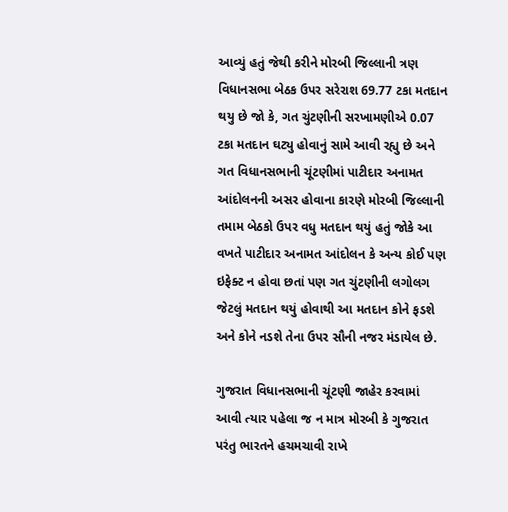આવ્યું હતું જેથી કરીને મોરબી જિલ્લાની ત્રણ વિધાનસભા બેઠક ઉપર સરેરાશ 69.77 ટકા મતદાન થયુ છે જો કે, ગત ચુંટણીની સરખામણીએ 0.07 ટકા મતદાન ઘટ્યુ હોવાનું સામે આવી રહ્યુ છે અને ગત વિધાનસભાની ચૂંટણીમાં પાટીદાર અનામત આંદોલનની અસર હોવાના કારણે મોરબી જિલ્લાની તમામ બેઠકો ઉપર વધુ મતદાન થયું હતું જોકે આ વખતે પાટીદાર અનામત આંદોલન કે અન્ય કોઈ પણ ઇફેક્ટ ન હોવા છતાં પણ ગત ચુંટણીની લગોલગ જેટલું મતદાન થયું હોવાથી આ મતદાન કોને ફડશે અને કોને નડશે તેના ઉપર સૌની નજર મંડાયેલ છે.

ગુજરાત વિધાનસભાની ચૂંટણી જાહેર કરવામાં આવી ત્યાર પહેલા જ ન માત્ર મોરબી કે ગુજરાત પરંતુ ભારતને હચમચાવી રાખે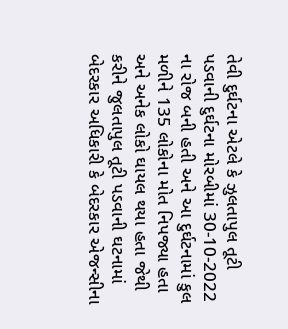તેવી દુર્ઘટના એટલે કે ઝુલતાપુલ તૂટી પડવાની દુર્ઘટના મોરબીમાં 30-10-2022 ના રોજ બની હતી અને આ દુર્ઘટનામાં કુલ મળીને 135 લોકોના મોત નિપજ્યા હતા અને અનેક લોકો ઘાયલ થયા હતા જેથી કરીને જુલતાપુલ તૂટી પડવાની ઘટનામાં બેદરકાર અધિકારી કે બેદરકાર એજન્સીના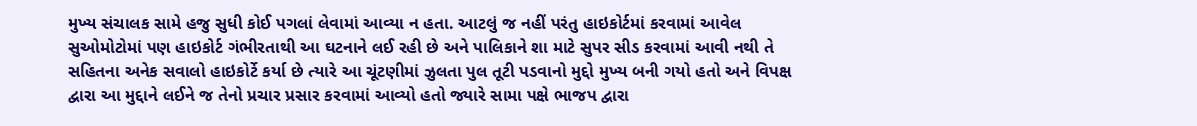મુખ્ય સંચાલક સામે હજુ સુધી કોઈ પગલાં લેવામાં આવ્યા ન હતા. આટલું જ નહીં પરંતુ હાઇકોર્ટમાં કરવામાં આવેલ સુઓમોટોમાં પણ હાઇકોર્ટ ગંભીરતાથી આ ઘટનાને લઈ રહી છે અને પાલિકાને શા માટે સુપર સીડ કરવામાં આવી નથી તે સહિતના અનેક સવાલો હાઇકોર્ટે કર્યા છે ત્યારે આ ચૂંટણીમાં ઝુલતા પુલ તૂટી પડવાનો મુદ્દો મુખ્ય બની ગયો હતો અને વિપક્ષ દ્વારા આ મુદ્દાને લઈને જ તેનો પ્રચાર પ્રસાર કરવામાં આવ્યો હતો જ્યારે સામા પક્ષે ભાજપ દ્વારા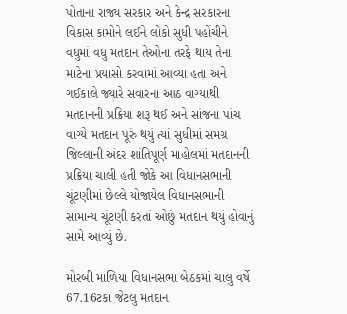પોતાના રાજ્ય સરકાર અને કેન્દ્ર સરકારના વિકાસ કામોને લઈને લોકો સુધી પહોંચીને વધુમાં વધુ મતદાન તેઓના તરફે થાય તેના માટેના પ્રયાસો કરવામાં આવ્યા હતા અને ગઈકાલે જ્યારે સવારના આઠ વાગ્યાથી મતદાનની પ્રક્રિયા શરૂ થઈ અને સાંજના પાંચ વાગ્યે મતદાન પૂરું થયું ત્યાં સુધીમાં સમગ્ર જિલ્લાની અંદર શાંતિપૂર્ણ માહોલમાં મતદાનની પ્રક્રિયા ચાલી હતી જોકે આ વિધાનસભાની ચૂંટણીમાં છેલ્લે યોજાયેલ વિધાનસભાની સામાન્ય ચૂંટણી કરતાં ઓછું મતદાન થયું હોવાનું સામે આવ્યું છે.

મોરબી માળિયા વિધાનસભા બેઠકમાં ચાલુ વર્ષે 67.16ટકા જેટલુ મતદાન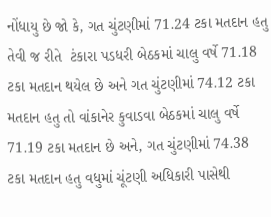નોંધાયુ છે જો કે, ગત ચુંટણીમાં 71.24 ટકા મતદાન હતુ તેવી જ રીતે  ટંકારા પડધરી બેઠકમાં ચાલુ વર્ષે 71.18 ટકા મતદાન થયેલ છે અને ગત ચુંટણીમાં 74.12 ટકા મતદાન હતુ તો વાંકાનેર કુવાડવા બેઠકમાં ચાલુ વર્ષે 71.19 ટકા મતદાન છે અને, ગત ચુંટણીમાં 74.38 ટકા મતદાન હતુ વધુમાં ચૂંટણી અધિકારી પાસેથી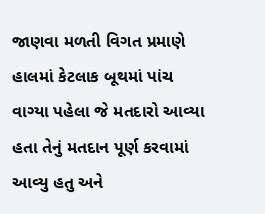જાણવા મળતી વિગત પ્રમાણે હાલમાં કેટલાક બૂથમાં પાંચ વાગ્યા પહેલા જે મતદારો આવ્યા હતા તેનું મતદાન પૂર્ણ કરવામાં આવ્યુ હતુ અને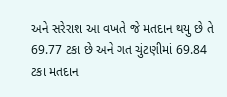અને સરેરાશ આ વખતે જે મતદાન થયુ છે તે 69.77 ટકા છે અને ગત ચુંટણીમાં 69.84 ટકા મતદાન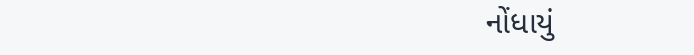નોંધાયું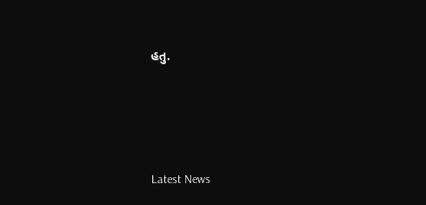હતુ.






Latest News